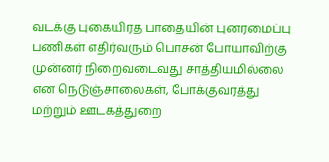வடக்கு புகையிரத பாதையின் புனரமைப்பு பணிகள் எதிர்வரும் பொசன் போயாவிற்கு முன்னர் நிறைவடைவது சாத்தியமில்லை என நெடுஞ்சாலைகள், போக்குவரத்து மற்றும் ஊடகத்துறை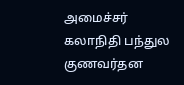அமைச்சர் கலாநிதி பந்துல குணவர்தன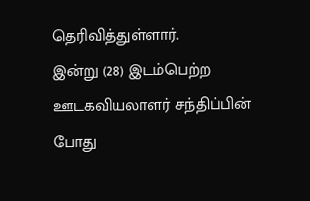தெரிவித்துள்ளார்.
இன்று (28) இடம்பெற்ற ஊடகவியலாளர் சந்திப்பின் போது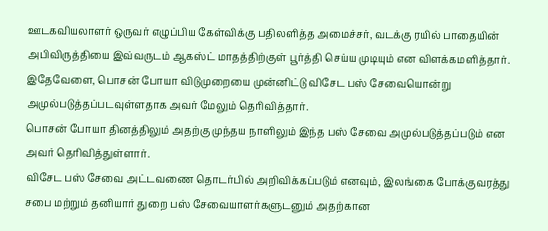ஊடகவியலாளர் ஒருவர் எழுப்பிய கேள்விக்கு பதிலளித்த அமைச்சர், வடக்கு ரயில் பாதையின் அபிவிருத்தியை இவ்வருடம் ஆகஸ்ட் மாதத்திற்குள் பூர்த்தி செய்ய முடியும் என விளக்கமளித்தார்.
இதேவேளை, பொசன் போயா விடுமுறையை முன்னிட்டு விசேட பஸ் சேவையொன்று அமுல்படுத்தப்படவுள்ளதாக அவர் மேலும் தெரிவித்தார்.
பொசன் போயா தினத்திலும் அதற்கு முந்தய நாளிலும் இந்த பஸ் சேவை அமுல்படுத்தப்படும் என அவர் தெரிவித்துள்ளார்.
விசேட பஸ் சேவை அட்டவணை தொடர்பில் அறிவிக்கப்படும் எனவும், இலங்கை போக்குவரத்து சபை மற்றும் தனியார் துறை பஸ் சேவையாளர்களுடனும் அதற்கான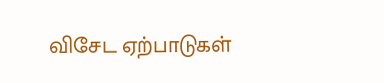விசேட ஏற்பாடுகள்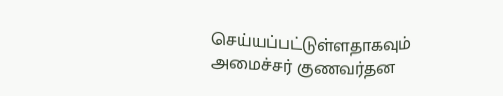செய்யப்பட்டுள்ளதாகவும் அமைச்சர் குணவர்தன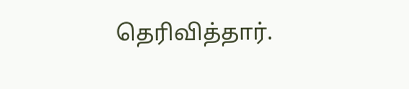தெரிவித்தார்.